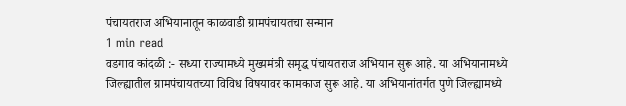पंचायतराज अभियानातून काळवाडी ग्रामपंचायतचा सन्मान
1 min read
वडगाव कांदळी :- सध्या राज्यामध्ये मुख्यमंत्री समृद्ध पंचायतराज अभियान सुरू आहे. या अभियानामध्ये जिल्ह्यातील ग्रामपंचायतच्या विविध विषयावर कामकाज सुरू आहे. या अभियानांतर्गत पुणे जिल्ह्यामध्ये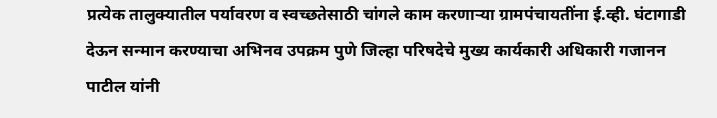प्रत्येक तालुक्यातील पर्यावरण व स्वच्छतेसाठी चांगले काम करणाऱ्या ग्रामपंचायतींना ई.व्ही. घंटागाडी देऊन सन्मान करण्याचा अभिनव उपक्रम पुणे जिल्हा परिषदेचे मुख्य कार्यकारी अधिकारी गजानन पाटील यांनी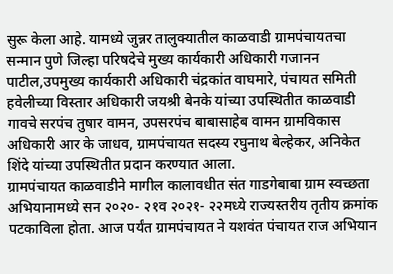सुरू केला आहे. यामध्ये जुन्नर तालुक्यातील काळवाडी ग्रामपंचायतचा सन्मान पुणे जिल्हा परिषदेचे मुख्य कार्यकारी अधिकारी गजानन पाटील,उपमुख्य कार्यकारी अधिकारी चंद्रकांत वाघमारे, पंचायत समिती हवेलीच्या विस्तार अधिकारी जयश्री बेनके यांच्या उपस्थितीत काळवाडी गावचे सरपंच तुषार वामन, उपसरपंच बाबासाहेब वामन ग्रामविकास अधिकारी आर के जाधव, ग्रामपंचायत सदस्य रघुनाथ बेल्हेकर, अनिकेत शिंदे यांच्या उपस्थितीत प्रदान करण्यात आला.
ग्रामपंचायत काळवाडीने मागील कालावधीत संत गाडगेबाबा ग्राम स्वच्छता अभियानामध्ये सन २०२०- २१व २०२१- २२मध्ये राज्यस्तरीय तृतीय क्रमांक पटकाविला होता. आज पर्यंत ग्रामपंचायत ने यशवंत पंचायत राज अभियान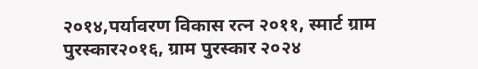२०१४,पर्यावरण विकास रत्न २०११, स्मार्ट ग्राम पुरस्कार२०१६, ग्राम पुरस्कार २०२४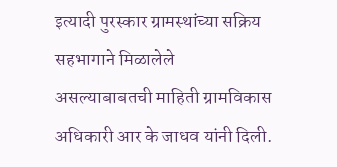इत्यादी पुरस्कार ग्रामस्थांच्या सक्रिय सहभागाने मिळालेले असल्याबाबतची माहिती ग्रामविकास अधिकारी आर के जाधव यांनी दिली.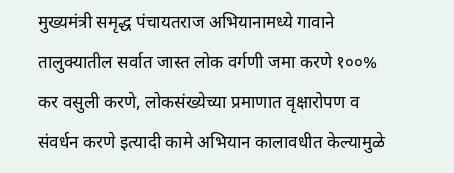मुख्यमंत्री समृद्ध पंचायतराज अभियानामध्ये गावाने तालुक्यातील सर्वात जास्त लोक वर्गणी जमा करणे १००% कर वसुली करणे, लोकसंख्येच्या प्रमाणात वृक्षारोपण व संवर्धन करणे इत्यादी कामे अभियान कालावधीत केल्यामुळे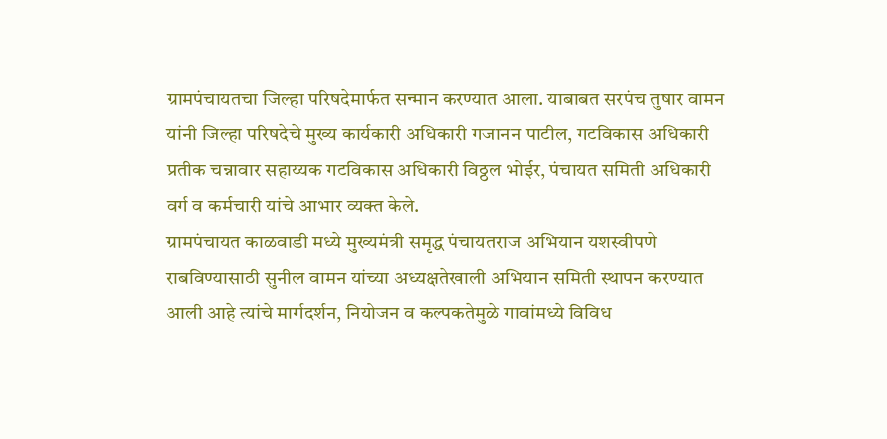ग्रामपंचायतचा जिल्हा परिषदेमार्फत सन्मान करण्यात आला. याबाबत सरपंच तुषार वामन यांनी जिल्हा परिषदेचे मुख्य कार्यकारी अधिकारी गजानन पाटील, गटविकास अधिकारी प्रतीक चन्नावार सहाय्यक गटविकास अधिकारी विठ्ठल भोईर, पंचायत समिती अधिकारी वर्ग व कर्मचारी यांचे आभार व्यक्त केले.
ग्रामपंचायत काळवाडी मध्ये मुख्यमंत्री समृद्ध पंचायतराज अभियान यशस्वीपणे राबविण्यासाठी सुनील वामन यांच्या अध्यक्षतेखाली अभियान समिती स्थापन करण्यात आली आहे त्यांचे मार्गदर्शन, नियोजन व कल्पकतेमुळे गावांमध्ये विविध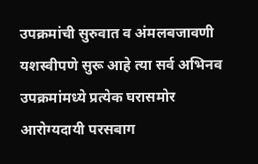उपक्रमांची सुरुवात व अंमलबजावणी यशस्वीपणे सुरू आहे त्या सर्व अभिनव उपक्रमांमध्ये प्रत्येक घरासमोर आरोग्यदायी परसबाग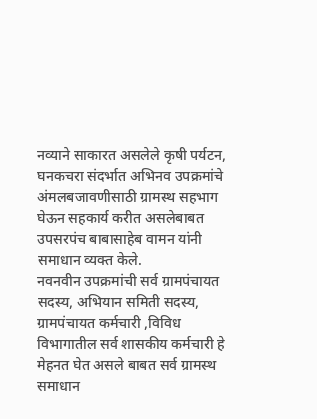नव्याने साकारत असलेले कृषी पर्यटन, घनकचरा संदर्भात अभिनव उपक्रमांचे अंमलबजावणीसाठी ग्रामस्थ सहभाग घेऊन सहकार्य करीत असलेबाबत उपसरपंच बाबासाहेब वामन यांनी समाधान व्यक्त केले.
नवनवीन उपक्रमांची सर्व ग्रामपंचायत सदस्य, अभियान समिती सदस्य, ग्रामपंचायत कर्मचारी ,विविध विभागातील सर्व शासकीय कर्मचारी हे मेहनत घेत असले बाबत सर्व ग्रामस्थ समाधान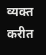व्यक्त करीत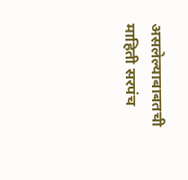असलेल्याबाबतची माहिती सरपंच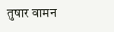तुषार वामन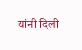यांनी दिली